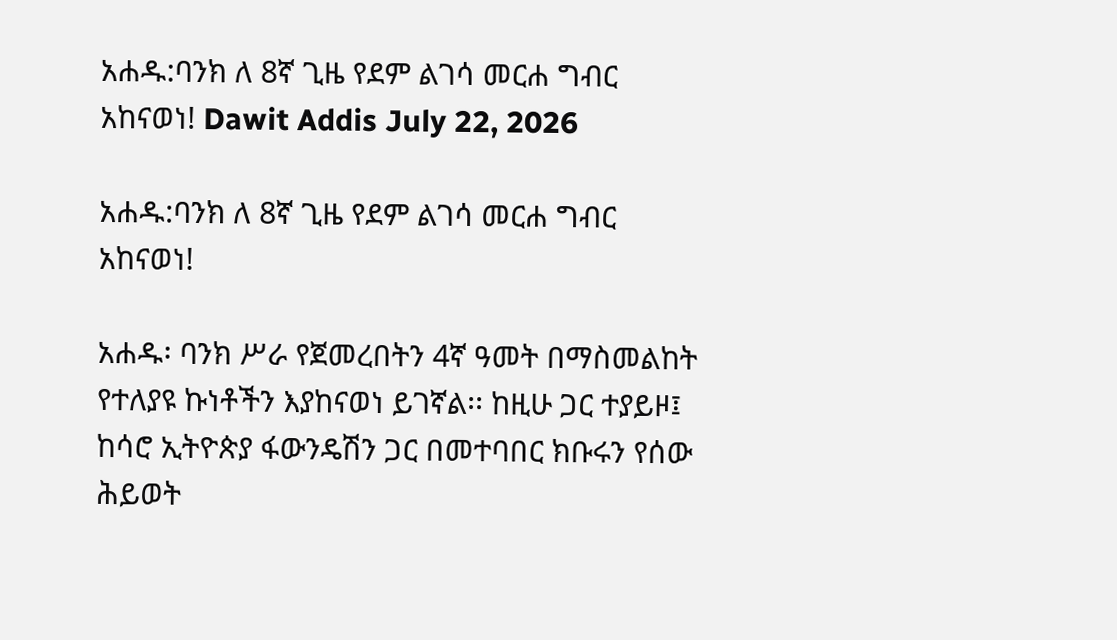አሐዱ:ባንክ ለ 8ኛ ጊዜ የደም ልገሳ መርሐ ግብር አከናወነ! Dawit Addis July 22, 2026

አሐዱ:ባንክ ለ 8ኛ ጊዜ የደም ልገሳ መርሐ ግብር አከናወነ!

አሐዱ፡ ባንክ ሥራ የጀመረበትን 4ኛ ዓመት በማስመልከት የተለያዩ ኩነቶችን እያከናወነ ይገኛል፡፡ ከዚሁ ጋር ተያይዞ፤ ከሳሮ ኢትዮጵያ ፋውንዴሽን ጋር በመተባበር ክቡሩን የሰው ሕይወት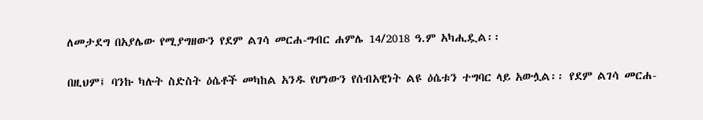ለመታደግ በአያሌው የሚያግዘውን የደም ልገሳ መርሐ-ግብር ሐምሌ 14/2018 ዓ.ም አካሒዷል፡፡

በዚህም፤ ባንኩ ካሉት ስድስት ዕሴቶች መካከል አንዱ የሆነውን የሰብአዊነት ልዩ ዕሴቱን ተግባር ላይ አውሏል፡፡ የደም ልገሳ መርሐ-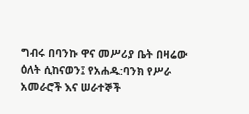ግብሩ በባንኩ ዋና መሥሪያ ቤት በዛሬው ዕለት ሲከናወን፤ የአሐዱ:ባንክ የሥራ አመራሮች እና ሠራተኞች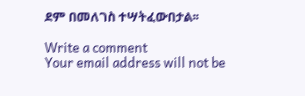ደም በመለገስ ተሣትፈውበታል፡፡

Write a comment
Your email address will not be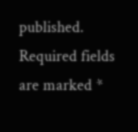published. Required fields are marked *